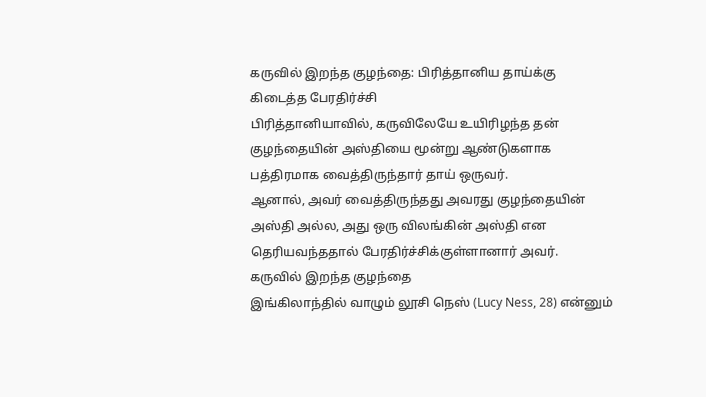கருவில் இறந்த குழந்தை: பிரித்தானிய தாய்க்கு கிடைத்த பேரதிர்ச்சி
பிரித்தானியாவில், கருவிலேயே உயிரிழந்த தன் குழந்தையின் அஸ்தியை மூன்று ஆண்டுகளாக பத்திரமாக வைத்திருந்தார் தாய் ஒருவர்.
ஆனால், அவர் வைத்திருந்தது அவரது குழந்தையின் அஸ்தி அல்ல, அது ஒரு விலங்கின் அஸ்தி என தெரியவந்ததால் பேரதிர்ச்சிக்குள்ளானார் அவர்.
கருவில் இறந்த குழந்தை
இங்கிலாந்தில் வாழும் லூசி நெஸ் (Lucy Ness, 28) என்னும்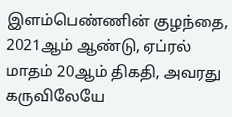இளம்பெண்ணின் குழந்தை, 2021ஆம் ஆண்டு, ஏப்ரல் மாதம் 20ஆம் திகதி, அவரது கருவிலேயே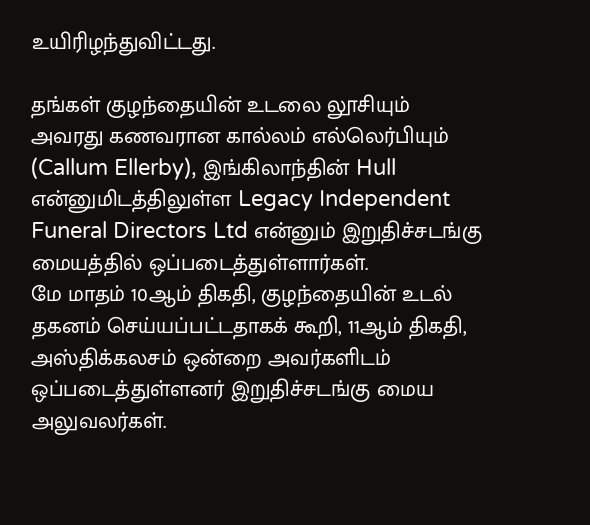உயிரிழந்துவிட்டது.

தங்கள் குழந்தையின் உடலை லூசியும் அவரது கணவரான கால்லம் எல்லெர்பியும் (Callum Ellerby), இங்கிலாந்தின் Hull என்னுமிடத்திலுள்ள Legacy Independent Funeral Directors Ltd என்னும் இறுதிச்சடங்கு மையத்தில் ஒப்படைத்துள்ளார்கள்.
மே மாதம் 10ஆம் திகதி, குழந்தையின் உடல் தகனம் செய்யப்பட்டதாகக் கூறி, 11ஆம் திகதி, அஸ்திக்கலசம் ஒன்றை அவர்களிடம் ஒப்படைத்துள்ளனர் இறுதிச்சடங்கு மைய அலுவலர்கள்.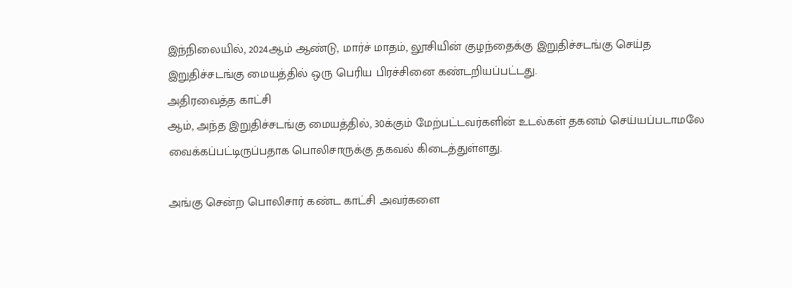இந்நிலையில், 2024ஆம் ஆண்டு, மார்ச் மாதம், லூசியின் குழந்தைக்கு இறுதிச்சடங்கு செய்த இறுதிச்சடங்கு மையத்தில் ஒரு பெரிய பிரச்சினை கண்டறியப்பட்டது.
அதிரவைத்த காட்சி
ஆம், அந்த இறுதிச்சடங்கு மையத்தில், 30க்கும் மேற்பட்டவர்களின் உடல்கள் தகனம் செய்யப்படாமலே வைக்கப்பட்டிருப்பதாக பொலிசாருக்கு தகவல் கிடைத்துள்ளது.

அங்கு சென்ற பொலிசார் கண்ட காட்சி அவர்களை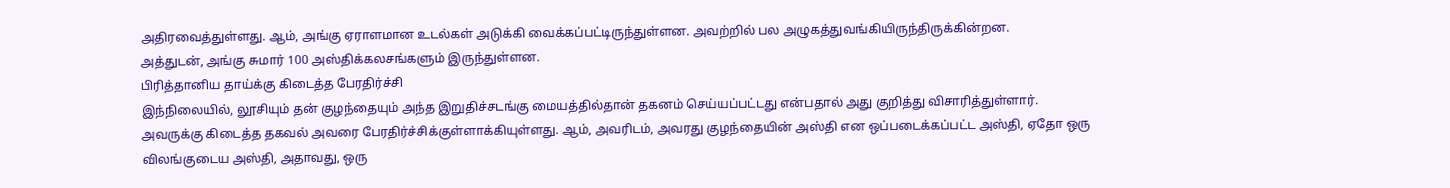அதிரவைத்துள்ளது. ஆம், அங்கு ஏராளமான உடல்கள் அடுக்கி வைக்கப்பட்டிருந்துள்ளன. அவற்றில் பல அழுகத்துவங்கியிருந்திருக்கின்றன.
அத்துடன், அங்கு சுமார் 100 அஸ்திக்கலசங்களும் இருந்துள்ளன.
பிரித்தானிய தாய்க்கு கிடைத்த பேரதிர்ச்சி
இந்நிலையில், லூசியும் தன் குழந்தையும் அந்த இறுதிச்சடங்கு மையத்தில்தான் தகனம் செய்யப்பட்டது என்பதால் அது குறித்து விசாரித்துள்ளார்.
அவருக்கு கிடைத்த தகவல் அவரை பேரதிர்ச்சிக்குள்ளாக்கியுள்ளது. ஆம், அவரிடம், அவரது குழந்தையின் அஸ்தி என ஒப்படைக்கப்பட்ட அஸ்தி, ஏதோ ஒரு விலங்குடைய அஸ்தி, அதாவது, ஒரு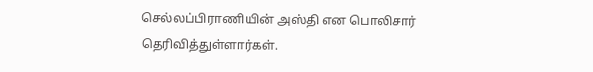செல்லப்பிராணியின் அஸ்தி என பொலிசார் தெரிவித்துள்ளார்கள்.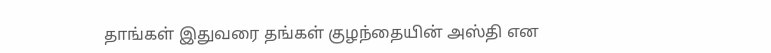தாங்கள் இதுவரை தங்கள் குழந்தையின் அஸ்தி என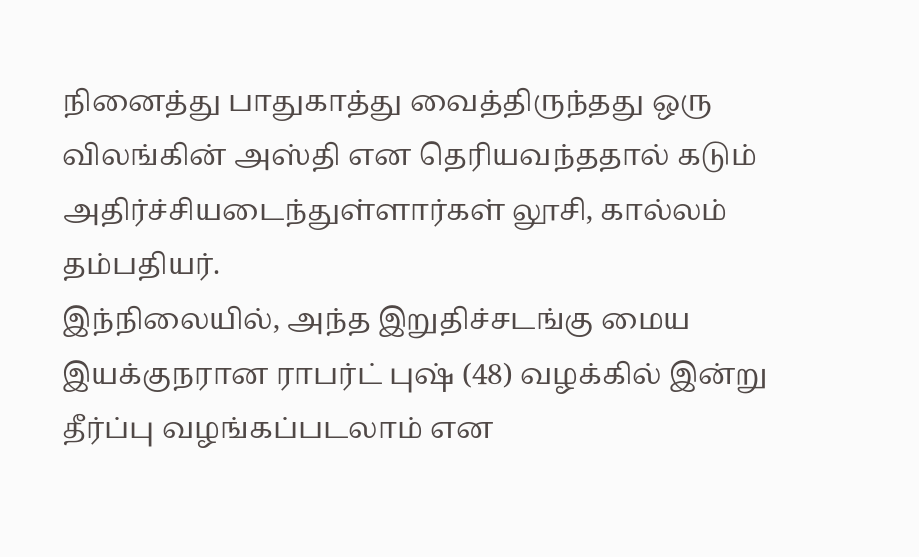நினைத்து பாதுகாத்து வைத்திருந்தது ஒரு விலங்கின் அஸ்தி என தெரியவந்ததால் கடும் அதிர்ச்சியடைந்துள்ளார்கள் லூசி, கால்லம் தம்பதியர்.
இந்நிலையில், அந்த இறுதிச்சடங்கு மைய இயக்குநரான ராபர்ட் புஷ் (48) வழக்கில் இன்று தீர்ப்பு வழங்கப்படலாம் என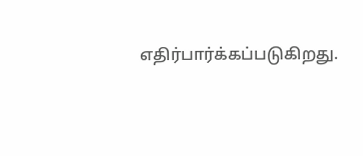எதிர்பார்க்கப்படுகிறது.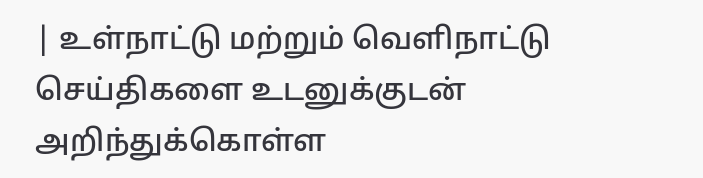| உள்நாட்டு மற்றும் வெளிநாட்டு செய்திகளை உடனுக்குடன் அறிந்துக்கொள்ள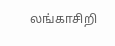லங்காசிறி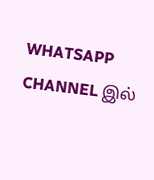WHATSAPP CHANNEL இல்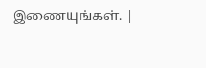இணையுங்கள். |